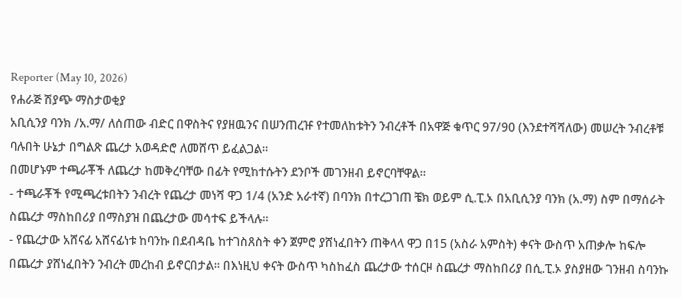Reporter (May 10, 2026)
የሐራጅ ሽያጭ ማስታወቂያ
አቢሲንያ ባንክ /አ.ማ/ ለሰጠው ብድር በዋስትና የያዘዉንና በሠንጠረዡ የተመለከቱትን ንብረቶች በአዋጅ ቁጥር 97/90 (እንደተሻሻለው) መሠረት ንብረቶቹ ባሉበት ሁኔታ በግልጽ ጨረታ አወዳድሮ ለመሸጥ ይፈልጋል።
በመሆኑም ተጫራቾች ለጨረታ ከመቅረባቸው በፊት የሚከተሱትን ደንቦች መገንዘብ ይኖርባቸዋል።
- ተጫራቾች የሚጫረቱበትን ንብረት የጨረታ መነሻ ዋጋ 1/4 (አንድ አራተኛ) በባንክ በተረጋገጠ ቼክ ወይም ሲ.ፒ.ኦ በአቢሲንያ ባንክ (አ.ማ) ስም በማሰራት ስጨረታ ማስከበሪያ በማስያዝ በጨረታው መሳተፍ ይችላሉ።
- የጨረታው አሸናፊ አሸናፊነቱ ከባንኩ በደብዳቤ ከተገስጸስት ቀን ጀምሮ ያሸነፈበትን ጠቅላላ ዋጋ በ15 (አስራ አምስት) ቀናት ውስጥ አጠቃሎ ከፍሎ በጨረታ ያሸነፈበትን ንብረት መረከብ ይኖርበታል። በእነዚህ ቀናት ውስጥ ካስከፈስ ጨረታው ተሰርዞ ስጨረታ ማስከበሪያ በሲ.ፒ.ኦ ያስያዘው ገንዘብ ስባንኩ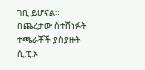ገቢ ይሆናል። በጨረታው ስተሸነፉት ተጫራቾች ያስያዙት ሲ.ፒ.ኦ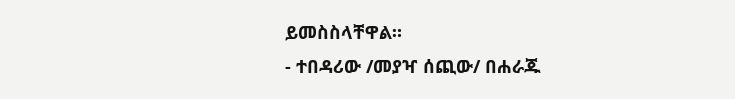ይመስስላቸዋል።
- ተበዳሪው /መያዣ ሰጪው/ በሐራጁ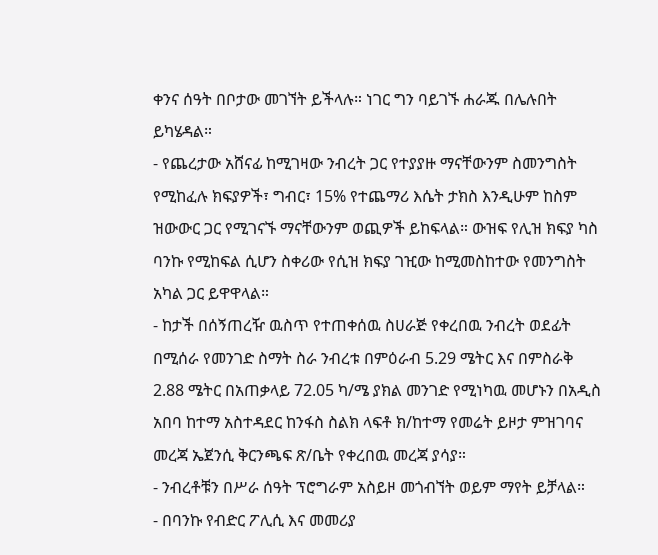ቀንና ሰዓት በቦታው መገኘት ይችላሉ። ነገር ግን ባይገኙ ሐራጁ በሌሉበት ይካሄዳል።
- የጨረታው አሸናፊ ከሚገዛው ንብረት ጋር የተያያዙ ማናቸውንም ስመንግስት የሚከፈሉ ክፍያዎች፣ ግብር፣ 15% የተጨማሪ እሴት ታክስ እንዲሁም ከስም ዝውውር ጋር የሚገናኙ ማናቸውንም ወጪዎች ይከፍላል። ውዝፍ የሊዝ ክፍያ ካስ ባንኩ የሚከፍል ሲሆን ስቀሪው የሲዝ ክፍያ ገዢው ከሚመስከተው የመንግስት አካል ጋር ይዋዋላል።
- ከታች በሰኝጠረዥ ዉስጥ የተጠቀሰዉ ስሀራጅ የቀረበዉ ንብረት ወደፊት በሚሰራ የመንገድ ስማት ስራ ንብረቱ በምዕራብ 5.29 ሜትር እና በምስራቅ 2.88 ሜትር በአጠቃላይ 72.05 ካ/ሜ ያክል መንገድ የሚነካዉ መሆኑን በአዲስ አበባ ከተማ አስተዳደር ከንፋስ ስልክ ላፍቶ ክ/ከተማ የመሬት ይዞታ ምዝገባና መረጃ ኤጀንሲ ቅርንጫፍ ጽ/ቤት የቀረበዉ መረጃ ያሳያ።
- ንብረቶቹን በሥራ ሰዓት ፕሮግራም አስይዞ መጎብኘት ወይም ማየት ይቻላል።
- በባንኩ የብድር ፖሊሲ እና መመሪያ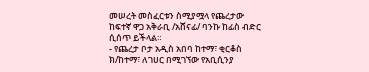መሠረት መስፈርቱን ስሚያሟላ የጨረታው ከፍተኛ ዋጋ አቅራቢ /አሸናፊ/ ባንኩ ከፊስ ብድር ሲሰጥ ይችላል።
- የጨረታ ቦታ አዲስ አበባ ከተማ፣ ቂርቆስ ክ/ከተማ፣ ለገሀር በሚገኘው የአቢሲንያ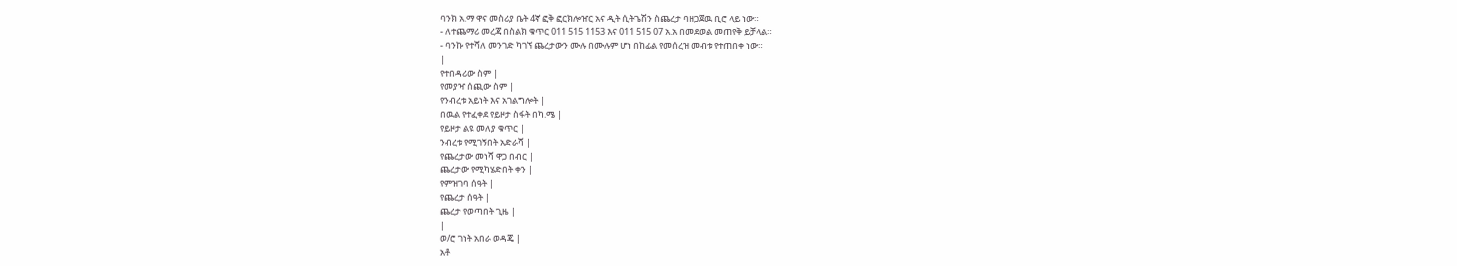ባንክ አ.ማ ዋና መስሪያ ቤት 4ኛ ፎቅ ፎርክሎዠር አና ዲት ሲትጌሽን ስጨረታ ባዘጋጀዉ ቢሮ ላይ ነው።
- ለተጨማሪ መረጃ በስልክ ቁጥር 011 515 1153 እና 011 515 07 አ.አ በመደወል መጠየቅ ይቻላል።
- ባንኩ የተሻለ መንገድ ካገኘ ጨረታውን ሙሉ በሙሉም ሆነ በከፊል የመሰረዝ መብቱ የተጠበቀ ነው።
|
የተበዳሪው ስም |
የመያዣ ሰጪው ስም |
የንብረቱ አይነት እና አገልግሎት |
በዉል የተፈቀደ የይዞታ ስፋት በካ.ሜ |
የይዞታ ልዩ መለያ ቁጥር |
ንብረቱ የሚገኝበት አድራሻ |
የጨረታው መነሻ ዋጋ በብር |
ጨረታው የሚካሄድበት ቀን |
የምዝገባ ሰዓት |
የጨረታ ሰዓት |
ጨረታ የወጣበት ጊዜ |
|
ወ/ሮ ገነት አበራ ወዳጄ |
አቶ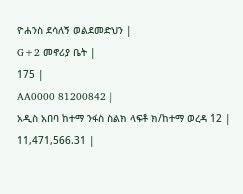ዮሐንስ ደሳለኝ ወልደመድህን |
G+2 መኖሪያ ቤት |
175 |
AA0000 81200842 |
አዲስ አበባ ከተማ ንፋስ ስልክ ላፍቶ ክ/ከተማ ወረዳ 12 |
11,471,566.31 |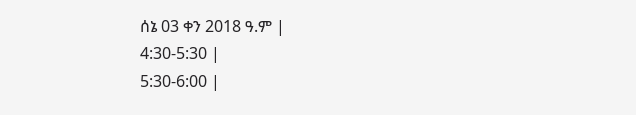ሰኔ 03 ቀን 2018 ዓ.ም |
4:30-5:30 |
5:30-6:00 |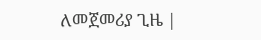ለመጀመሪያ ጊዜ |